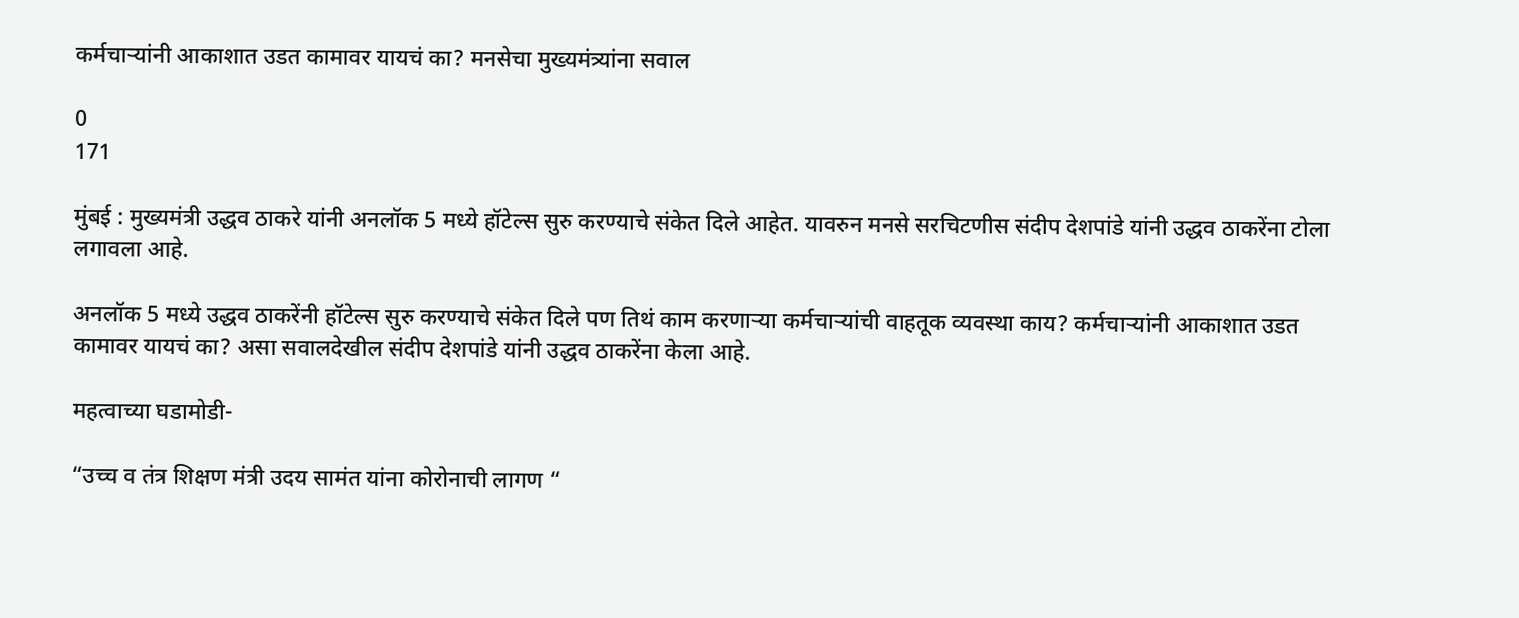कर्मचाऱ्यांनी आकाशात उडत कामावर यायचं का? मनसेचा मुख्यमंत्र्यांना सवाल

0
171

मुंबई : मुख्यमंत्री उद्धव ठाकरे यांनी अनलॉक 5 मध्ये हॉटेल्स सुरु करण्याचे संकेत दिले आहेत. यावरुन मनसे सरचिटणीस संदीप देशपांडे यांनी उद्धव ठाकरेंना टोला लगावला आहे.

अनलॉक 5 मध्ये उद्धव ठाकरेंनी हॉटेल्स सुरु करण्याचे संकेत दिले पण तिथं काम करणाऱ्या कर्मचाऱ्यांची वाहतूक व्यवस्था काय? कर्मचाऱ्यांनी आकाशात उडत कामावर यायचं का? असा सवालदेखील संदीप देशपांडे यांनी उद्धव ठाकरेंना केला आहे.

महत्वाच्या घडामोडी-

“उच्च व तंत्र शिक्षण मंत्री उदय सामंत यांना कोरोनाची लागण “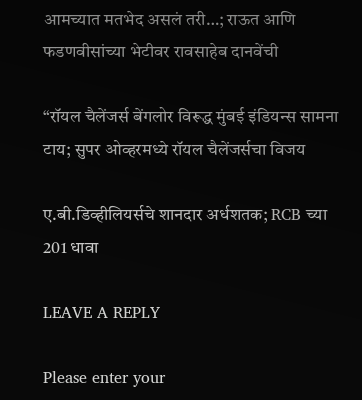आमच्यात मतभेद असलं तरी…; राऊत आणि फडणवीसांच्या भेटीवर रावसाहेब दानवेंची

“रॉयल चैलेंजर्स बेंगलोर विरूद्ध मुंबई इंडियन्स सामना टाय; सुपर ओव्हरमध्ये रॉयल चैलेंजर्सचा विजय

ए.बी.डिव्हीलियर्सचे शानदार अर्धशतक; RCB च्या 201 धावा

LEAVE A REPLY

Please enter your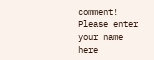comment!
Please enter your name here